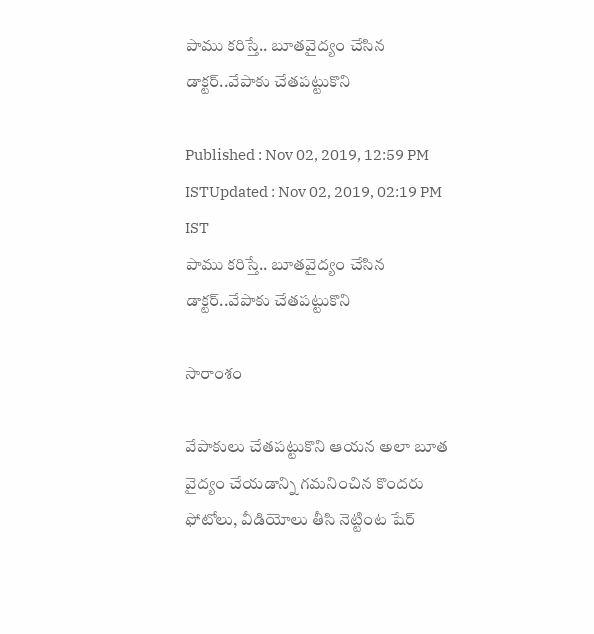పాము కరిస్తే.. బూతవైద్యం చేసిన డాక్టర్..వేపాకు చేతపట్టుకొని

Published : Nov 02, 2019, 12:59 PM ISTUpdated : Nov 02, 2019, 02:19 PM IST
పాము కరిస్తే.. బూతవైద్యం చేసిన డాక్టర్..వేపాకు చేతపట్టుకొని

సారాంశం

వేపాకులు చేతపట్టుకొని ఆయన అలా బూత వైద్యం చేయడాన్ని గమనించిన కొందరు ఫోటోలు, వీడియోలు తీసి నెట్టింట షేర్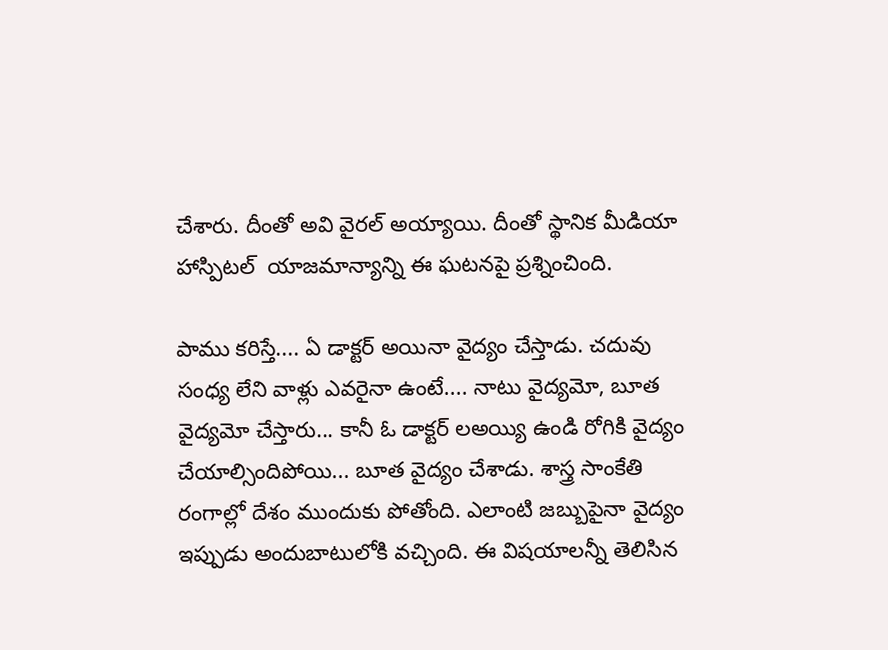చేశారు. దీంతో అవి వైరల్ అయ్యాయి. దీంతో స్థానిక మీడియా హాస్పిటల్  యాజమాన్యాన్ని ఈ ఘటనపై ప్రశ్నించింది.

పాము కరిస్తే.... ఏ డాక్టర్ అయినా వైద్యం చేస్తాడు. చదువు సంధ్య లేని వాళ్లు ఎవరైనా ఉంటే.... నాటు వైద్యమో, బూత వైద్యమో చేస్తారు... కానీ ఓ డాక్టర్ లఅయ్యి ఉండి రోగికి వైద్యం చేయాల్సిందిపోయి... బూత వైద్యం చేశాడు. శాస్త్ర సాంకేతి రంగాల్లో దేశం ముందుకు పోతోంది. ఎలాంటి జబ్బుపైనా వైద్యం ఇప్పుడు అందుబాటులోకి వచ్చింది. ఈ విషయాలన్నీ తెలిసిన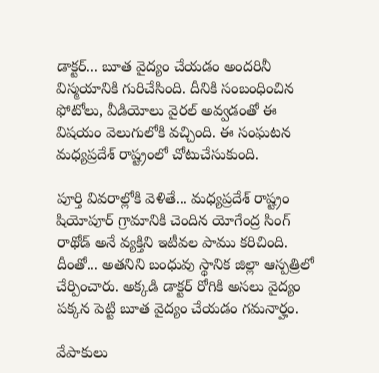డాక్టర్... బూత వైద్యం చేయడం అందరినీ విస్మయానికి గురిచేసింది. దీనికి సంబంధించిన ఫోటోలు, వీడియోలు వైరల్ అవ్వడంతో ఈ విషయం వెలుగులోకి వచ్చింది. ఈ సంఘటన మధ్యప్రదేశ్ రాష్ట్రంలో చోటుచేసుకుంది.

పూర్తి వివరాల్లోకి వెళితే... మధ్యప్రదేశ్ రాష్ట్రం షియోపూర్ గ్రామానికి చెందిన యోగేంద్ర సింగ్ రాథోడ్ అనే వ్యక్తిని ఇటీవల పాము కరిచింది. దీంతో... అతనిని బంధువు స్థానిక జిల్లా ఆస్పత్రిలో చేర్పించారు. అక్కడి డాక్టర్ రోగికి అసలు వైద్యం పక్కన పెట్టి బూత వైద్యం చేయడం గమనార్హం.

వేపాకులు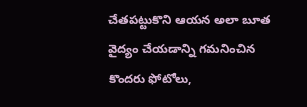చేతపట్టుకొని ఆయన అలా బూత వైద్యం చేయడాన్ని గమనించిన కొందరు ఫోటోలు,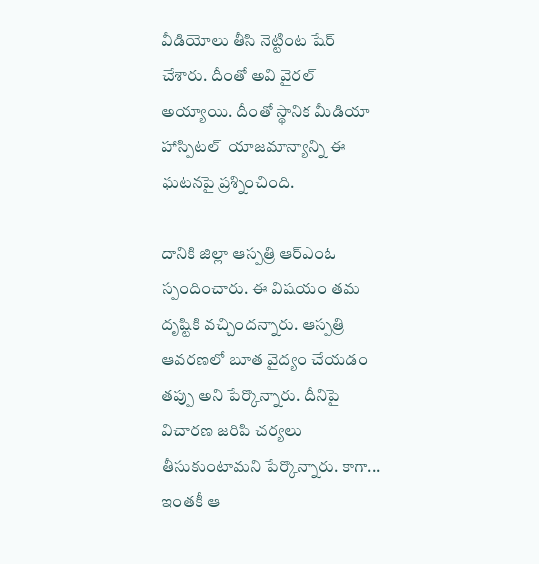వీడియోలు తీసి నెట్టింట షేర్ చేశారు. దీంతో అవి వైరల్ అయ్యాయి. దీంతో స్థానిక మీడియా హాస్పిటల్  యాజమాన్యాన్ని ఈ ఘటనపై ప్రశ్నించింది.

దానికి జిల్లా ఆస్పత్రి ఆర్ఎంఓ స్పందించారు. ఈ విషయం తమ దృష్టికి వచ్చిందన్నారు. ఆస్పత్రి ఆవరణలో బూత వైద్యం చేయడం తప్పు అని పేర్కొన్నారు. దీనిపై విచారణ జరిపి చర్యలు తీసుకుంటామని పేర్కొన్నారు. కాగా... ఇంతకీ ఆ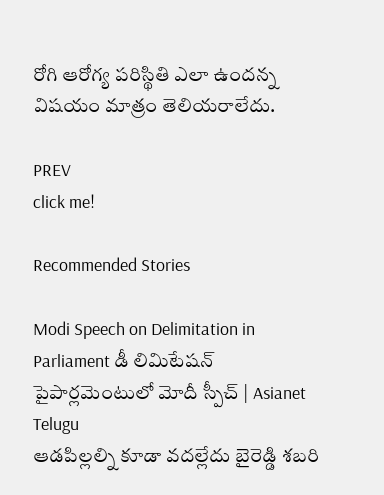రోగి ఆరోగ్య పరిస్థితి ఎలా ఉందన్న విషయం మాత్రం తెలియరాలేదు.

PREV
click me!

Recommended Stories

Modi Speech on Delimitation in Parliament డీ లిమిటేషన్ పైపార్లమెంటులో మోదీ స్పీచ్ | Asianet Telugu
ఆడపిల్లల్ని కూడా వదల్లేదు బైరెడ్డి శబరి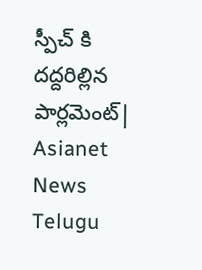స్పీచ్ కి దద్దరిల్లిన పార్లమెంట్| Asianet News Telugu